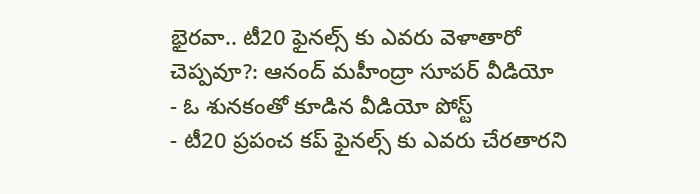భైరవా.. టీ20 ఫైనల్స్ కు ఎవరు వెళాతారో చెప్పవూ?: ఆనంద్ మహీంద్రా సూపర్ వీడియో
- ఓ శునకంతో కూడిన వీడియో పోస్ట్
- టీ20 ప్రపంచ కప్ ఫైనల్స్ కు ఎవరు చేరతారని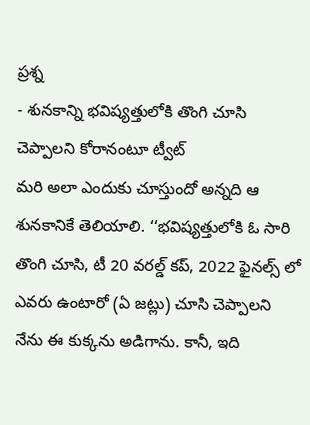ప్రశ్న
- శునకాన్ని భవిష్యత్తులోకి తొంగి చూసి చెప్పాలని కోరానంటూ ట్వీట్
మరి అలా ఎందుకు చూస్తుందో అన్నది ఆ శునకానికే తెలియాలి. ‘‘భవిష్యత్తులోకి ఓ సారి తొంగి చూసి, టీ 20 వరల్డ్ కప్, 2022 ఫైనల్స్ లో ఎవరు ఉంటారో (ఏ జట్లు) చూసి చెప్పాలని నేను ఈ కుక్కను అడిగాను. కానీ, ఇది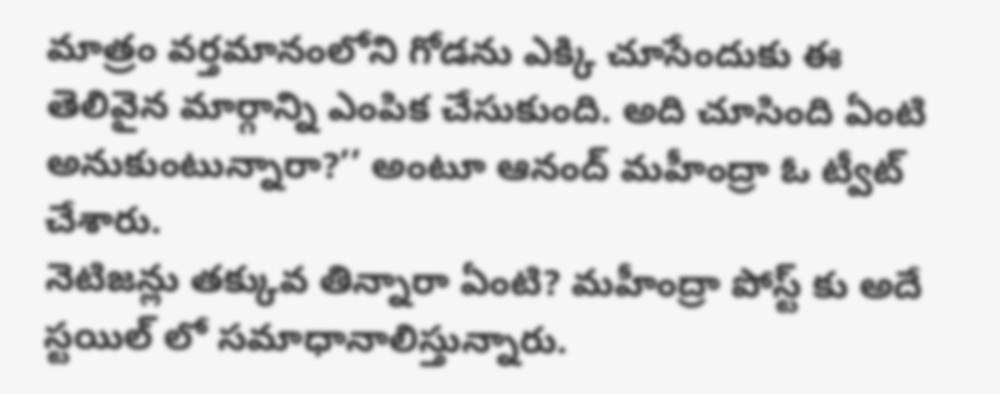మాత్రం వర్తమానంలోని గోడను ఎక్కి చూసేందుకు ఈ తెలివైన మార్గాన్ని ఎంపిక చేసుకుంది. అది చూసింది ఏంటి అనుకుంటున్నారా?’’ అంటూ ఆనంద్ మహీంద్రా ఓ ట్వీట్ చేశారు.
నెటిజన్లు తక్కువ తిన్నారా ఏంటి? మహీంద్రా పోస్ట్ కు అదే స్టయిల్ లో సమాధానాలిస్తున్నారు.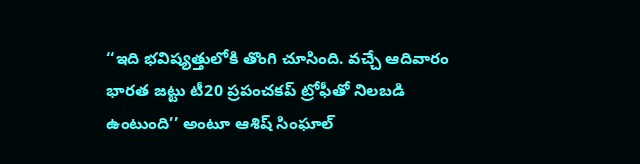‘‘ఇది భవిష్యత్తులోకి తొంగి చూసింది. వచ్చే ఆదివారం భారత జట్టు టీ20 ప్రపంచకప్ ట్రోఫీతో నిలబడి ఉంటుంది’’ అంటూ ఆశిష్ సింఘాల్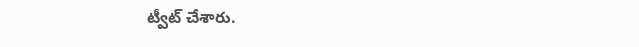ట్వీట్ చేశారు.